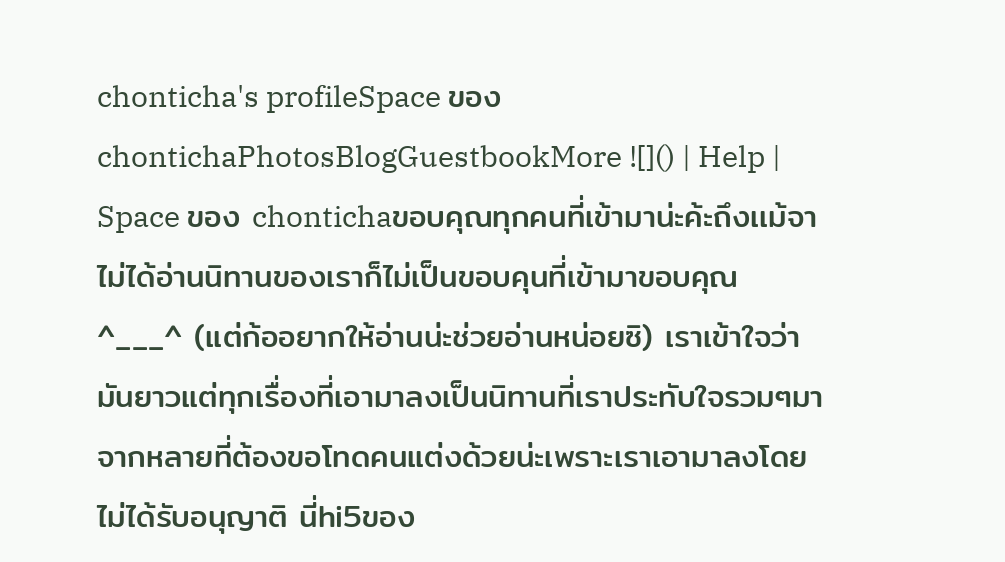chonticha's profileSpace ของ chontichaPhotosBlogGuestbookMore ![]() | Help |
Space ของ chontichaขอบคุณทุกคนที่เข้ามาน่ะค้ะถึงเเม้จาไม่ได้อ่านนิทานของเราก็ไม่เป็นขอบคุนที่เข้ามาขอบคุณ ^___^ (แต่ก้ออยากให้อ่านน่ะช่วยอ่านหน่อยซิ) เราเข้าใจว่ามันยาวแต่ทุกเรื่องที่เอามาลงเป็นนิทานที่เราประทับใจรวมๆมาจากหลายที่ต้องขอโทดคนแต่งด้วยน่ะเพราะเราเอามาลงโดยไม่ได้รับอนุญาติ นี่hi5ของ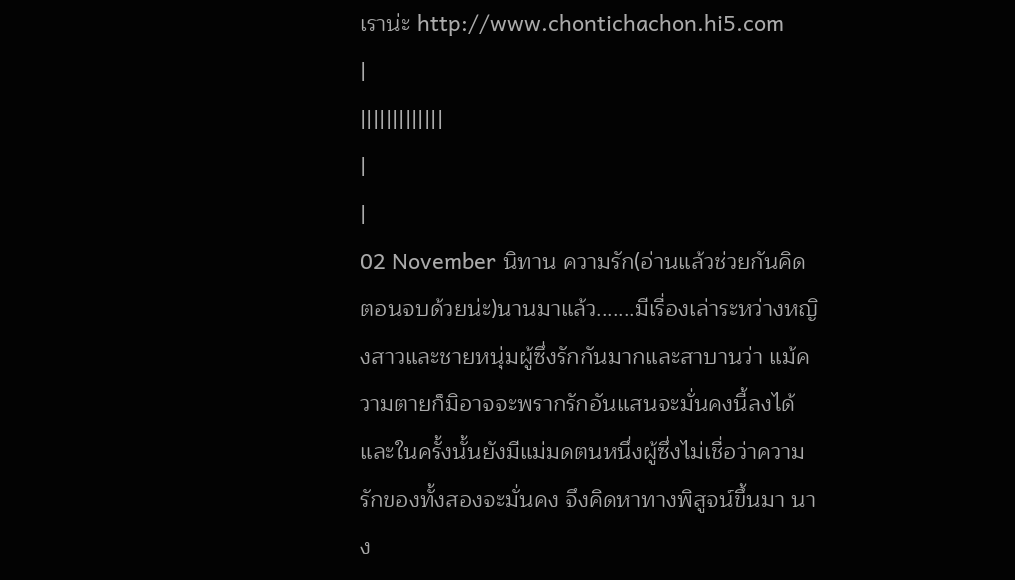เราน่ะ http://www.chontichachon.hi5.com
|
|||||||||||||
|
|
02 November นิทาน ความรัก(อ่านแล้วช่วยกันคิดตอนจบด้วยน่ะ)นานมาแล้ว.......มีเรื่องเล่าระหว่างหญิงสาวและชายหนุ่มผู้ซึ่งรักกันมากและสาบานว่า แม้ความตายก็มิอาจจะพรากรักอันแสนจะมั่นคงนี้ลงได้ และในครั้งนั้นยังมีแม่มดตนหนึ่งผู้ซึ่งไม่เชื่อว่าความรักของทั้งสองจะมั่นคง จึงคิดหาทางพิสูจน์ขึ้นมา นาง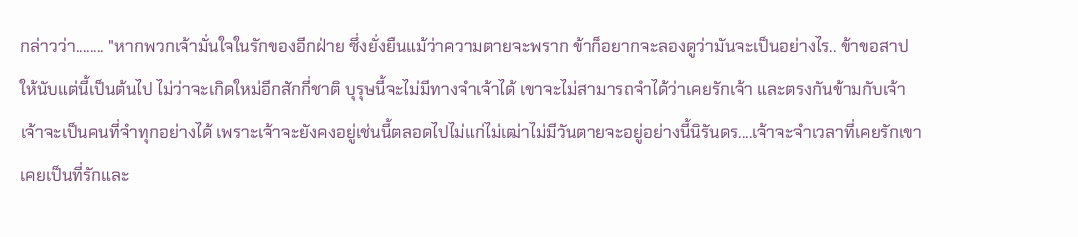กล่าวว่า........ "หากพวกเจ้ามั่นใจในรักของอีกฝ่าย ซึ่งยั่งยืนแม้ว่าความตายจะพราก ข้าก็อยากจะลองดูว่ามันจะเป็นอย่างไร.. ข้าขอสาปให้นับแต่นี้เป็นต้นไป ไม่ว่าจะเกิดใหม่อีกสักกี่ชาติ บุรุษนี้จะไม่มีทางจำเจ้าได้ เขาจะไม่สามารถจำได้ว่าเคยรักเจ้า และตรงกันข้ามกับเจ้าเจ้าจะเป็นคนที่จำทุกอย่างได้ เพราะเจ้าจะยังคงอยู่เช่นนี้ตลอดไปไม่แก่ไม่เฒ่าไม่มีวันตายจะอยู่อย่างนี้นิรันดร....เจ้าจะจำเวลาที่เคยรักเขา เคยเป็นที่รักและ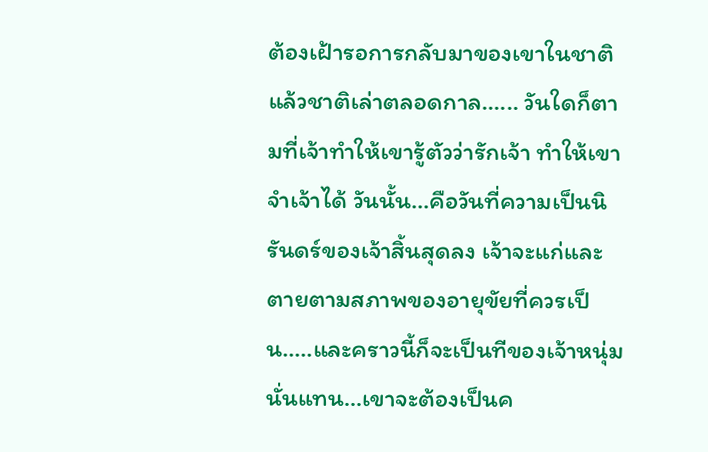ต้องเฝ้ารอการกลับมาของเขาในชาติแล้วชาติเล่าตลอดกาล...... วันใดก็ตามที่เจ้าทำให้เขารู้ตัวว่ารักเจ้า ทำให้เขาจำเจ้าได้ วันนั้น...คือวันที่ความเป็นนิรันดร์ของเจ้าสิ้นสุดลง เจ้าจะแก่และตายตามสภาพของอายุขัยที่ควรเป็น.....และคราวนี้ก็จะเป็นทีของเจ้าหนุ่มนั่นแทน...เขาจะต้องเป็นค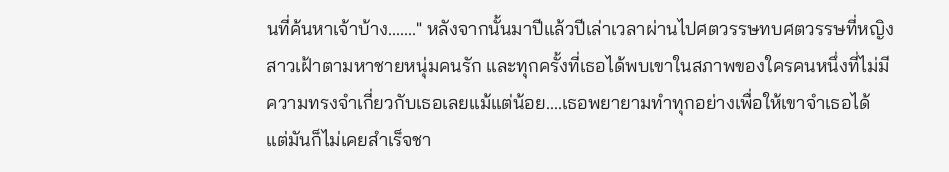นที่ค้นหาเจ้าบ้าง......." หลังจากนั้นมาปีแล้วปีเล่าเวลาผ่านไปศตวรรษทบศตวรรษที่หญิงสาวเฝ้าตามหาชายหนุ่มคนรัก และทุกครั้งที่เธอได้พบเขาในสภาพของใครคนหนึ่งที่ไม่มีความทรงจำเกี่ยวกับเธอเลยแม้แต่น้อย....เธอพยายามทำทุกอย่างเพื่อให้เขาจำเธอได้ แต่มันก็ไม่เคยสำเร็จชา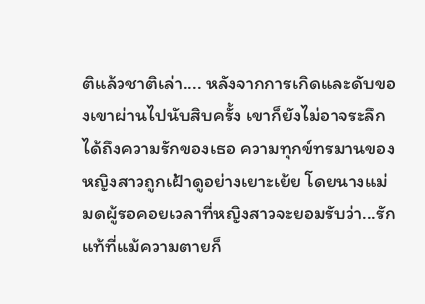ติแล้วชาติเล่า.... หลังจากการเกิดและดับของเขาผ่านไปนับสิบครั้ง เขาก็ยังไม่อาจระลึกได้ถึงความรักของเธอ ความทุกข์ทรมานของหญิงสาวถูกเฝ้าดูอย่างเยาะเย้ย โดยนางแม่มดผู้รอคอยเวลาที่หญิงสาวจะยอมรับว่า...รักแท้ที่แม้ความตายก็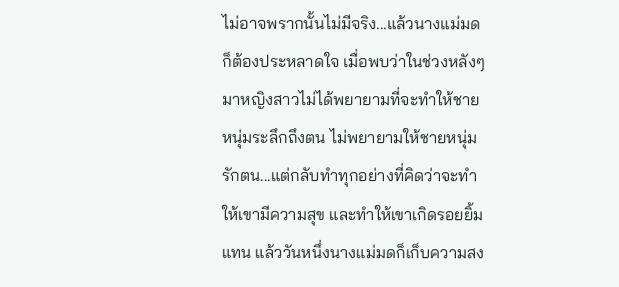ไม่อาจพรากนั้นไม่มีจริง...แล้วนางแม่มดก็ต้องประหลาดใจ เมื่อพบว่าในช่วงหลังๆ มาหญิงสาวไม่ได้พยายามที่จะทำให้ชายหนุ่มระลึกถึงตน ไม่พยายามให้ชายหนุ่มรักตน...แต่กลับทำทุกอย่างที่คิดว่าจะทำให้เขามีความสุข และทำให้เขาเกิดรอยยิ้มแทน แล้ววันหนึ่งนางแม่มดก็เก็บความสง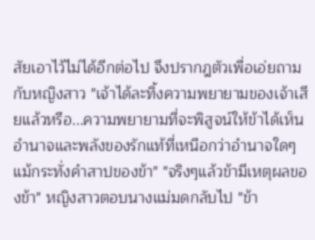สัยเอาไว้ไม่ได้อีกต่อไป จึงปรากฎตัวเพื่อเอ่ยถามกับหญิงสาว "เจ้าได้ละทิ้งความพยายามของเจ้าเสียแล้วหรือ...ความพยายามที่จะพิสูจน์ให้ข้าได้เห็นอำนาจและพลังของรักแท้ที่เหนือกว่าอำนาจใดๆแม้กระทั่งคำสาปของข้า" "จริงๆแล้วข้ามีเหตุผลของข้า" หญิงสาวตอบนางแม่มดกลับไป "ข้า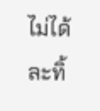ไม่ได้ละทิ้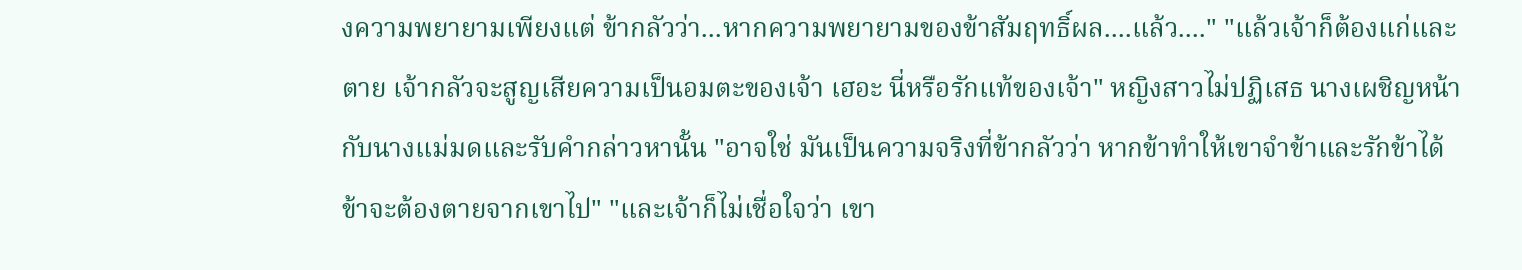งความพยายามเพียงแต่ ข้ากลัวว่า...หากความพยายามของข้าสัมฤทธิ์ผล....แล้ว...." "แล้วเจ้าก็ต้องแก่และตาย เจ้ากลัวจะสูญเสียความเป็นอมตะของเจ้า เฮอะ นี่หรือรักแท้ของเจ้า" หญิงสาวไม่ปฏิเสธ นางเผชิญหน้ากับนางแม่มดและรับคำกล่าวหานั้น "อาจใช่ มันเป็นความจริงที่ข้ากลัวว่า หากข้าทำให้เขาจำข้าและรักข้าได้ ข้าจะต้องตายจากเขาไป" "และเจ้าก็ไม่เชื่อใจว่า เขา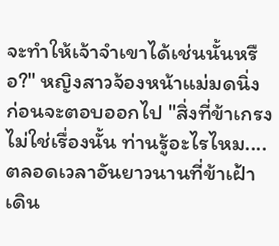จะทำให้เจ้าจำเขาได้เช่นนั้นหรือ?" หญิงสาวจ้องหน้าแม่มดนิ่ง ก่อนจะตอบออกไป "สิ่งที่ข้าเกรงไม่ใช่เรื่องนั้น ท่านรู้อะไรไหม....ตลอดเวลาอันยาวนานที่ข้าเฝ้าเดิน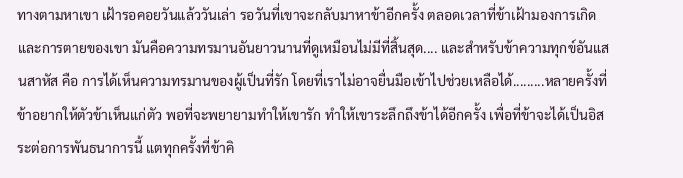ทางตามหาเขา เฝ้ารอคอยวันแล้ววันเล่า รอวันที่เขาจะกลับมาหาข้าอีกครั้ง ตลอดเวลาที่ข้าเฝ้ามองการเกิดและการตายของเขา มันคือความทรมานอันยาวนานที่ดูเหมือนไม่มีที่สิ้นสุด.... และสำหรับข้าความทุกข์อันแสนสาหัส คือ การได้เห็นความทรมานของผู้เป็นที่รัก โดยที่เราไม่อาจยื่นมือเข้าไปช่วยเหลือได้.........หลายครั้งที่ข้าอยากให้ตัวข้าเห็นแก่ตัว พอที่จะพยายามทำให้เขารัก ทำให้เขาระลึกถึงข้าได้อีกครั้ง เพื่อที่ข้าจะได้เป็นอิสระต่อการพันธนาการนี้ แตทุกครั้งที่ข้าคิ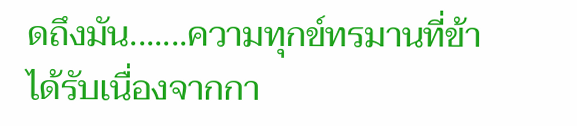ดถึงมัน.......ความทุกข์ทรมานที่ข้าได้รับเนื่องจากกา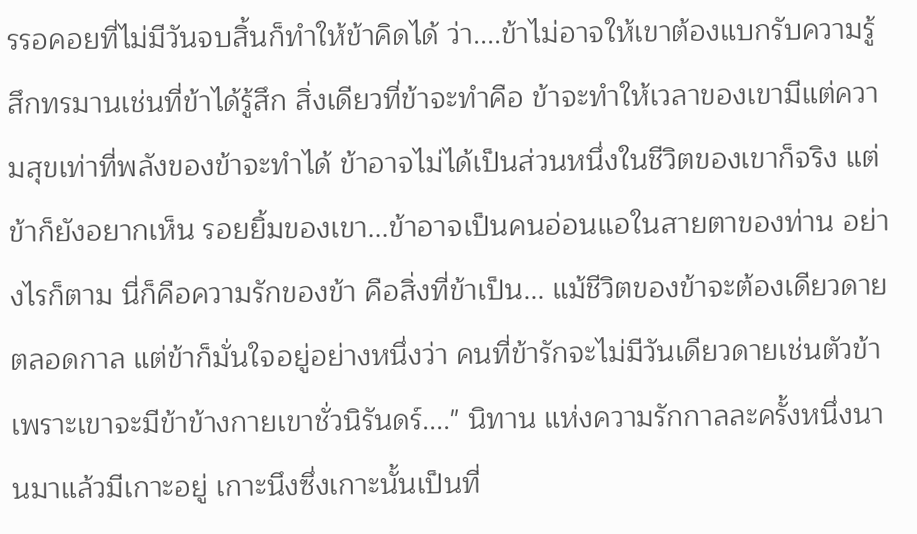รรอคอยที่ไม่มีวันจบสิ้นก็ทำให้ข้าคิดได้ ว่า....ข้าไม่อาจให้เขาต้องแบกรับความรู้สึกทรมานเช่นที่ข้าได้รู้สึก สิ่งเดียวที่ข้าจะทำคือ ข้าจะทำให้เวลาของเขามีแต่ความสุขเท่าที่พลังของข้าจะทำได้ ข้าอาจไม่ได้เป็นส่วนหนึ่งในชีวิตของเขาก็จริง แต่ข้าก็ยังอยากเห็น รอยยิ้มของเขา...ข้าอาจเป็นคนอ่อนแอในสายตาของท่าน อย่างไรก็ตาม นี่ก็คือความรักของข้า คือสิ่งที่ข้าเป็น... แม้ชีวิตของข้าจะต้องเดียวดายตลอดกาล แต่ข้าก็มั่นใจอยู่อย่างหนึ่งว่า คนที่ข้ารักจะไม่มีวันเดียวดายเช่นตัวข้า เพราะเขาจะมีข้าข้างกายเขาชั่วนิรันดร์...." นิทาน แห่งความรักกาลละครั้งหนึ่งนานมาแล้วมีเกาะอยู่ เกาะนึงซึ่งเกาะนั้นเป็นที่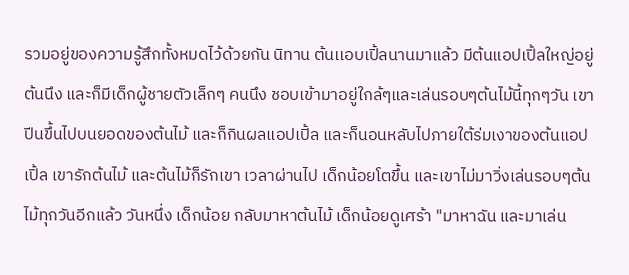รวมอยู่ของความรู้สึกทั้งหมดไว้ด้วยกัน นิทาน ต้นเเอบเปิ้ลนานมาแล้ว มีต้นแอปเปิ้ลใหญ่อยู่ต้นนึง และก็มีเด็กผู้ชายตัวเล็กๆ คนนึง ชอบเข้ามาอยู่ใกล้ๆและเล่นรอบๆต้นไม้นี้ทุกๆวัน เขาปีนขึ้นไปบนยอดของต้นไม้ และก็กินผลแอปเปิ้ล และก็นอนหลับไปภายใต้ร่มเงาของต้นแอปเปิ้ล เขารักต้นไม้ และต้นไม้ก็รักเขา เวลาผ่านไป เด็กน้อยโตขึ้น และเขาไม่มาวิ่งเล่นรอบๆต้นไม้ทุกวันอีกแล้ว วันหนึ่ง เด็กน้อย กลับมาหาต้นไม้ เด็กน้อยดูเศร้า "มาหาฉัน และมาเล่น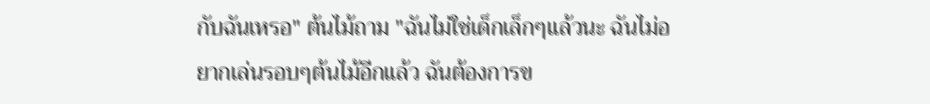กับฉันเหรอ" ต้นไม้ถาม "ฉันไม่ใช่เด็กเล็กๆแล้วนะ ฉันไม่อยากเล่นรอบๆต้นไม้อีกแล้ว ฉันต้องการข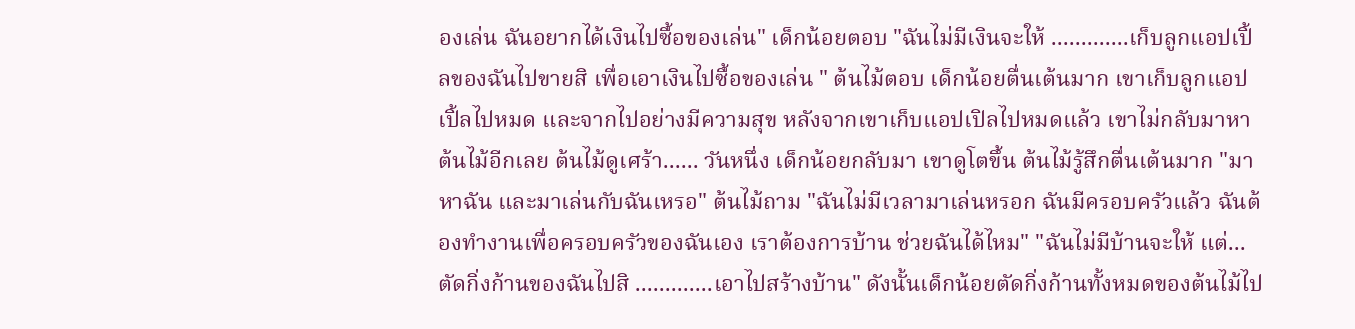องเล่น ฉันอยากได้เงินไปซื้อของเล่น" เด็กน้อยตอบ "ฉันไม่มีเงินจะให้ .............เก็บลูกแอปเปิ้ลของฉันไปขายสิ เพื่อเอาเงินไปซื้อของเล่น " ต้นไม้ตอบ เด็กน้อยตื่นเต้นมาก เขาเก็บลูกแอปเปิ้ลไปหมด และจากไปอย่างมีความสุข หลังจากเขาเก็บแอปเปิลไปหมดแล้ว เขาไม่กลับมาหาต้นไม้อีกเลย ต้นไม้ดูเศร้า...... วันหนึ่ง เด็กน้อยกลับมา เขาดูโตขึ้น ต้นไม้รู้สึกตื่นเต้นมาก "มาหาฉัน และมาเล่นกับฉันเหรอ" ต้นไม้ถาม "ฉันไม่มีเวลามาเล่นหรอก ฉันมีครอบครัวแล้ว ฉันต้องทำงานเพื่อครอบครัวของฉันเอง เราต้องการบ้าน ช่วยฉันได้ไหม" "ฉันไม่มีบ้านจะให้ แต่... ตัดกิ่งก้านของฉันไปสิ .............เอาไปสร้างบ้าน" ดังนั้นเด็กน้อยตัดกิ่งก้านทั้งหมดของต้นไม้ไป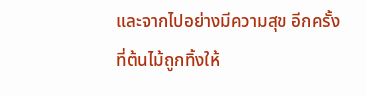และจากไปอย่างมีความสุข อีกครั้งที่ต้นไม้ถูกทิ้งให้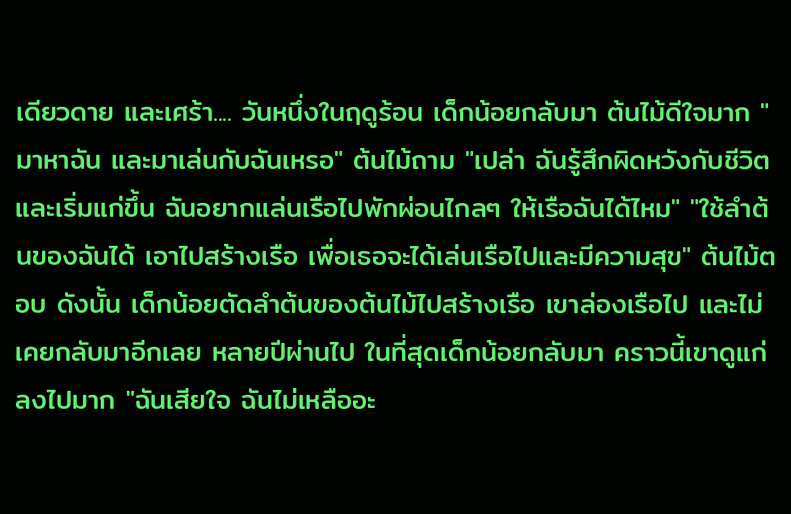เดียวดาย และเศร้า.... วันหนึ่งในฤดูร้อน เด็กน้อยกลับมา ต้นไม้ดีใจมาก "มาหาฉัน และมาเล่นกับฉันเหรอ" ต้นไม้ถาม "เปล่า ฉันรู้สึกผิดหวังกับชีวิต และเริ่มแก่ขึ้น ฉันอยากแล่นเรือไปพักผ่อนไกลๆ ให้เรือฉันได้ไหม" "ใช้ลำต้นของฉันได้ เอาไปสร้างเรือ เพื่อเธอจะได้เล่นเรือไปและมีความสุข" ต้นไม้ตอบ ดังนั้น เด็กน้อยตัดลำต้นของต้นไม้ไปสร้างเรือ เขาล่องเรือไป และไม่เคยกลับมาอีกเลย หลายปีผ่านไป ในที่สุดเด็กน้อยกลับมา คราวนี้เขาดูแก่ลงไปมาก "ฉันเสียใจ ฉันไม่เหลืออะ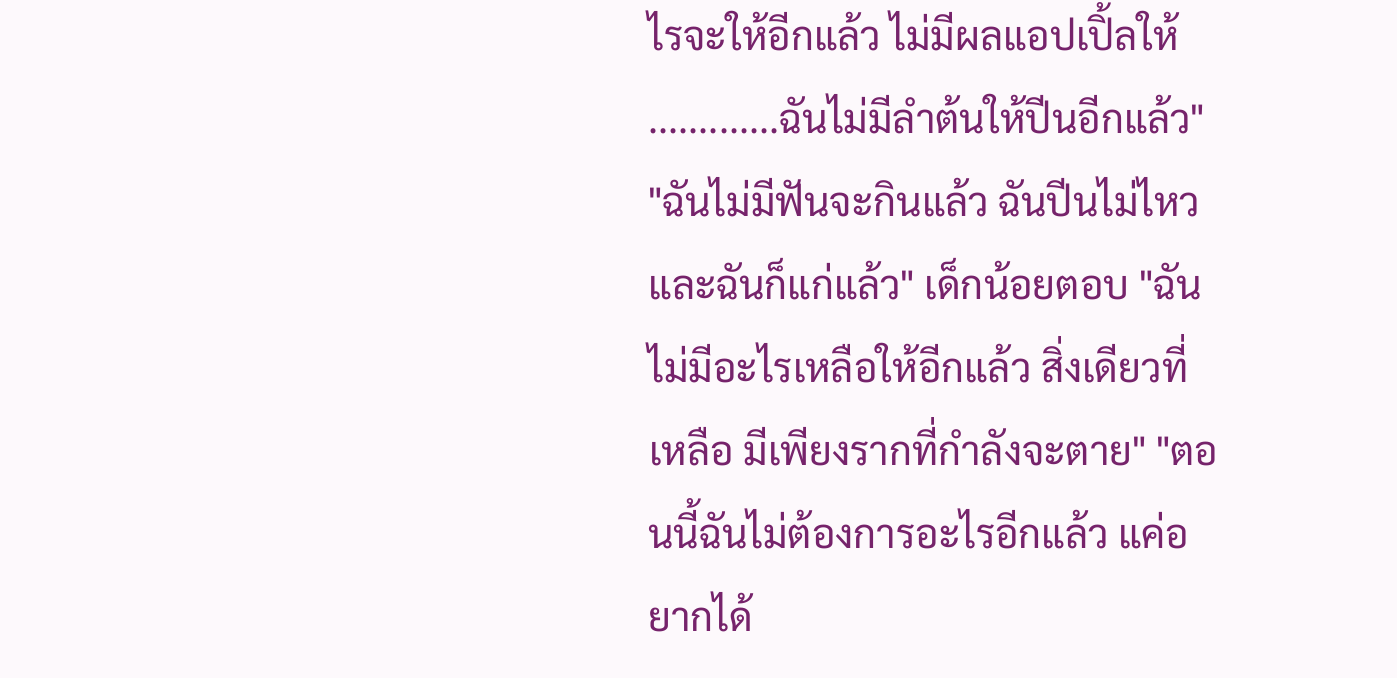ไรจะให้อีกแล้ว ไม่มีผลแอปเปิ้ลให้ .............ฉันไม่มีลำต้นให้ปีนอีกแล้ว" "ฉันไม่มีฟันจะกินแล้ว ฉันปีนไม่ไหว และฉันก็แก่แล้ว" เด็กน้อยตอบ "ฉันไม่มีอะไรเหลือให้อีกแล้ว สิ่งเดียวที่เหลือ มีเพียงรากที่กำลังจะตาย" "ตอนนี้ฉันไม่ต้องการอะไรอีกแล้ว แค่อยากได้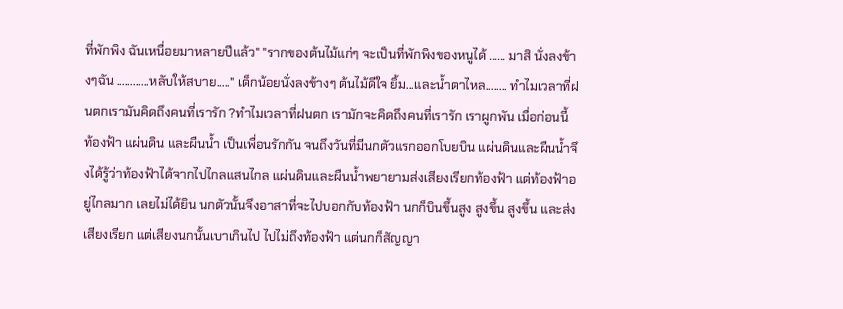ที่พักพิง ฉันเหนื่อยมาหลายปีแล้ว" "รากของต้นไม้แก่ๆ จะเป็นที่พักพิงของหนูได้ ...... มาสิ นั่งลงข้างๆฉัน ............หลับให้สบาย....." เด็กน้อยนั่งลงข้างๆ ต้นไม้ดีใจ ยิ้ม...และน้ำตาไหล........ ทำไมเวลาที่ฝนตกเรามันคิดถึงคนที่เรารัก ?ทำไมเวลาที่ฝนตก เรามักจะคิดถึงคนที่เรารัก เราผูกพัน เมื่อก่อนนี้ ท้องฟ้า แผ่นดิน และผืนน้ำ เป็นเพื่อนรักกัน จนถึงวันที่มีนกตัวแรกออกโบยบิน แผ่นดินและผืนน้ำจึงได้รู้ว่าท้องฟ้าได้จากไปไกลแสนไกล แผ่นดินและผืนน้ำพยายามส่งเสียงเรียกท้องฟ้า แต่ท้องฟ้าอยู่ไกลมาก เลยไม่ได้ยิน นกตัวนั้นจึงอาสาที่จะไปบอกกับท้องฟ้า นกก็บินขึ้นสูง สูงขึ้น สูงขึ้น และส่งเสียงเรียก แต่เสียงนกนั้นเบาเกินไป ไปไม่ถึงท้องฟ้า แต่นกก็สัญญา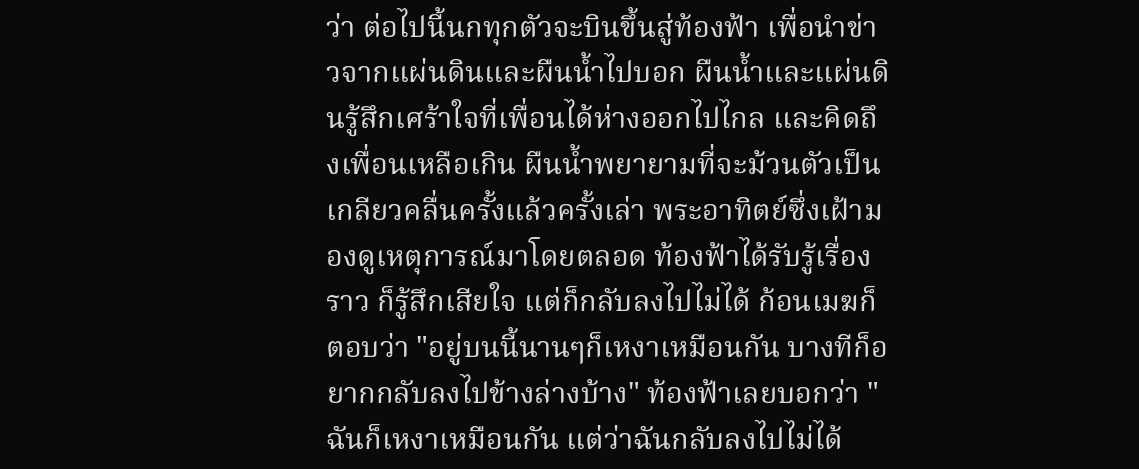ว่า ต่อไปนี้นกทุกตัวจะบินขึ้นสู่ท้องฟ้า เพื่อนำข่าวจากแผ่นดินและผืนน้ำไปบอก ผืนน้ำและแผ่นดินรู้สึกเศร้าใจที่เพื่อนได้ห่างออกไปไกล และคิดถึงเพื่อนเหลือเกิน ผืนน้ำพยายามที่จะม้วนตัวเป็นเกลียวคลื่นครั้งแล้วครั้งเล่า พระอาทิตย์ซึ่งเฝ้ามองดูเหตุการณ์มาโดยตลอด ท้องฟ้าได้รับรู้เรื่องราว ก็รู้สึกเสียใจ แต่ก็กลับลงไปไม่ได้ ก้อนเมฆก็ตอบว่า "อยู่บนนี้นานๆก็เหงาเหมือนกัน บางทีก็อยากกลับลงไปข้างล่างบ้าง" ท้องฟ้าเลยบอกว่า "ฉันก็เหงาเหมือนกัน แต่ว่าฉันกลับลงไปไม่ได้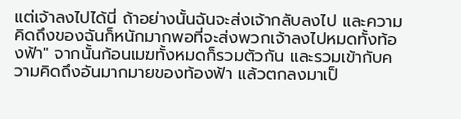แต่เจ้าลงไปได้นี่ ถ้าอย่างนั้นฉันจะส่งเจ้ากลับลงไป และความคิดถึงของฉันก็หนักมากพอที่จะส่งพวกเจ้าลงไปหมดทั้งท้องฟ้า" จากนั้นก้อนเมฆทั้งหมดก็รวมตัวกัน และรวมเข้ากับความคิดถึงอันมากมายของท้องฟ้า แล้วตกลงมาเป็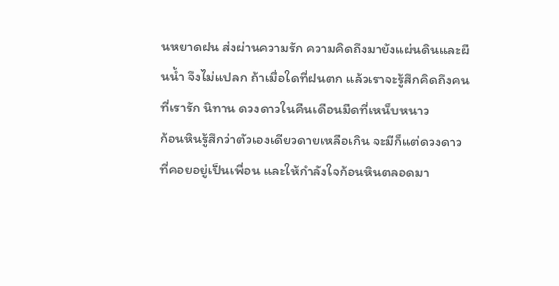นหยาดฝน ส่งผ่านความรัก ความคิดถึงมายังแผ่นดินและผืนน้ำ จึงไม่แปลก ถ้าเมื่อใดที่ฝนตก แล้วเราจะรู้สึกคิดถึงคนที่เรารัก นิทาน ดวงดาวในคืนเดือนมืดที่เหน็บหนาว
ก้อนหินรู้สึกว่าตัวเองเดียวดายเหลือเกิน จะมีก็แต่ดวงดาวที่คอยอยู่เป็นเพื่อน และให้กำลังใจก้อนหินตลอดมา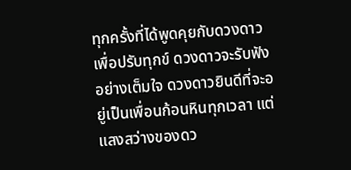ทุกครั้งที่ได้พูดคุยกับดวงดาวเพื่อปรับทุกข์ ดวงดาวจะรับฟังอย่างเต็มใจ ดวงดาวยินดีที่จะอยู่เป็นเพื่อนก้อนหินทุกเวลา แต่แสงสว่างของดว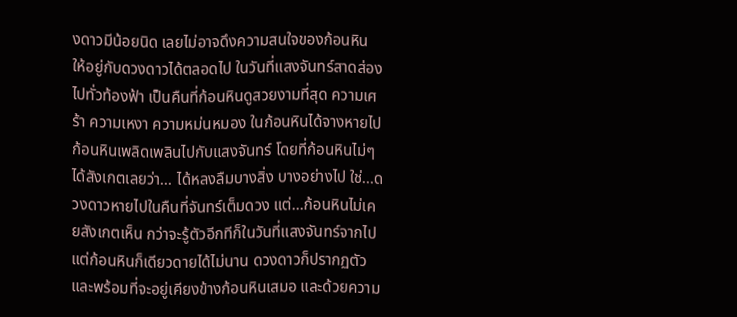งดาวมีน้อยนิด เลยไม่อาจดึงความสนใจของก้อนหิน ให้อยู่กับดวงดาวได้ตลอดไป ในวันที่แสงจันทร์สาดส่องไปทั่วท้องฟ้า เป็นคืนที่ก้อนหินดูสวยงามที่สุด ความเศร้า ความเหงา ความหม่นหมอง ในก้อนหินได้จางหายไป ก้อนหินเพลิดเพลินไปกับแสงจันทร์ โดยที่ก้อนหินไม่ๆได้สังเกตเลยว่า... ได้หลงลืมบางสิ่ง บางอย่างไป ใช่...ดวงดาวหายไปในคืนที่จันทร์เต็มดวง แต่...ก้อนหินไม่เคยสังเกตเห็น กว่าจะรู้ตัวอีกทีก็ในวันที่แสงจันทร์จากไป แต่ก้อนหินก็เดียวดายได้ไม่นาน ดวงดาวก็ปรากฏตัว และพร้อมที่จะอยู่เคียงข้างก้อนหินเสมอ และด้วยความ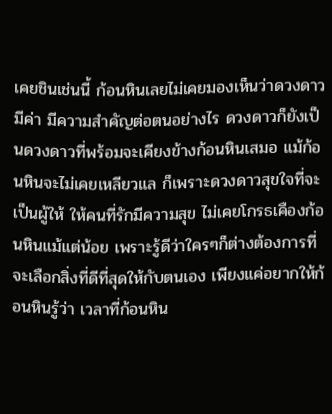เคยชินเช่นนี้ ก้อนหินเลยไม่เคยมองเห็นว่าดวงดาวมีค่า มีความสำคัญต่อตนอย่างไร ดวงดาวก็ยังเป็นดวงดาวที่พร้อมจะเคียงข้างก้อนหินเสมอ แม้ก้อนหินจะไม่เคยเหลียวแล ก็เพราะดวงดาวสุขใจที่จะเป็นผู้ให้ ให้คนที่รักมีความสุข ไม่เคยโกรธเคืองก้อนหินแม้แต่น้อย เพราะรู้ดีว่าใครๆก็ต่างต้องการที่จะเลือกสิ่งที่ดีที่สุดให้กับตนเอง เพียงแค่อยากให้ก้อนหินรู้ว่า เวลาที่ก้อนหิน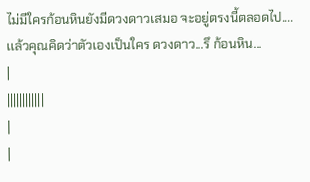ไม่มีใครก้อนหินยังมีดวงดาวเสมอ จะอยู่ตรงนี้ตลอดไป.... เเล้วคุณคิดว่าตัวเองเป็นใคร ดวงดาว...รึ ก้อนหิน...
|
||||||||||||
|
|